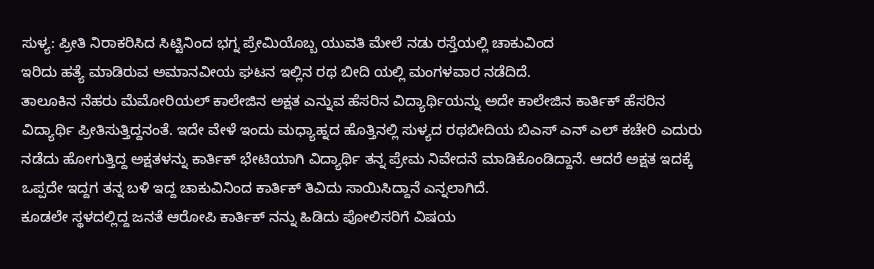ಸುಳ್ಯ: ಪ್ರೀತಿ ನಿರಾಕರಿಸಿದ ಸಿಟ್ಟಿನಿಂದ ಭಗ್ನ ಪ್ರೇಮಿಯೊಬ್ಬ ಯುವತಿ ಮೇಲೆ ನಡು ರಸ್ತೆಯಲ್ಲಿ ಚಾಕುವಿಂದ
ಇರಿದು ಹತ್ಯೆ ಮಾಡಿರುವ ಅಮಾನವೀಯ ಘಟನ ಇಲ್ಲಿನ ರಥ ಬೀದಿ ಯಲ್ಲಿ ಮಂಗಳವಾರ ನಡೆದಿದೆ.
ತಾಲೂಕಿನ ನೆಹರು ಮೆಮೋರಿಯಲ್ ಕಾಲೇಜಿನ ಅಕ್ಷತ ಎನ್ನುವ ಹೆಸರಿನ ವಿದ್ಯಾರ್ಥಿಯನ್ನು ಅದೇ ಕಾಲೇಜಿನ ಕಾರ್ತಿಕ್ ಹೆಸರಿನ ವಿದ್ಯಾರ್ಥಿ ಪ್ರೀತಿಸುತ್ತಿದ್ದನಂತೆ. ಇದೇ ವೇಳೆ ಇಂದು ಮಧ್ಯಾಹ್ನದ ಹೊತ್ತಿನಲ್ಲಿ ಸುಳ್ಯದ ರಥಬೀದಿಯ ಬಿಎಸ್ ಎನ್ ಎಲ್ ಕಚೇರಿ ಎದುರು ನಡೆದು ಹೋಗುತ್ತಿದ್ದ ಅಕ್ಷತಳನ್ನು ಕಾರ್ತಿಕ್ ಭೇಟಿಯಾಗಿ ವಿದ್ಯಾರ್ಥಿ ತನ್ನ ಪ್ರೇಮ ನಿವೇದನೆ ಮಾಡಿಕೊಂಡಿದ್ದಾನೆ. ಆದರೆ ಅಕ್ಷತ ಇದಕ್ಕೆ ಒಪ್ಪದೇ ಇದ್ದಗ ತನ್ನ ಬಳಿ ಇದ್ದ ಚಾಕುವಿನಿಂದ ಕಾರ್ತಿಕ್ ತಿವಿದು ಸಾಯಿಸಿದ್ದಾನೆ ಎನ್ನಲಾಗಿದೆ.
ಕೂಡಲೇ ಸ್ಥಳದಲ್ಲಿದ್ದ ಜನತೆ ಆರೋಪಿ ಕಾರ್ತಿಕ್ ನನ್ನು ಹಿಡಿದು ಪೋಲಿಸರಿಗೆ ವಿಷಯ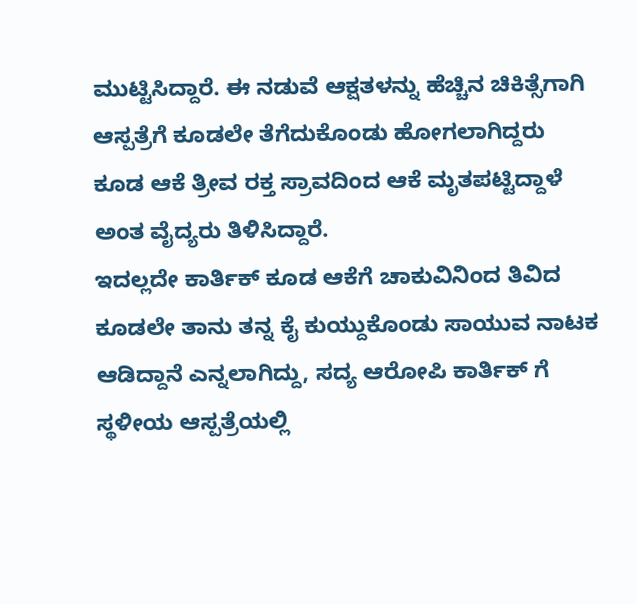ಮುಟ್ಟಿಸಿದ್ದಾರೆ. ಈ ನಡುವೆ ಆಕ್ಷತಳನ್ನು ಹೆಚ್ಚಿನ ಚಿಕಿತ್ಸೆಗಾಗಿ ಆಸ್ಪತ್ರೆಗೆ ಕೂಡಲೇ ತೆಗೆದುಕೊಂಡು ಹೋಗಲಾಗಿದ್ದರು ಕೂಡ ಆಕೆ ತ್ರೀವ ರಕ್ತ ಸ್ರಾವದಿಂದ ಆಕೆ ಮೃತಪಟ್ಟಿದ್ದಾಳೆ ಅಂತ ವೈದ್ಯರು ತಿಳಿಸಿದ್ದಾರೆ.
ಇದಲ್ಲದೇ ಕಾರ್ತಿಕ್ ಕೂಡ ಆಕೆಗೆ ಚಾಕುವಿನಿಂದ ತಿವಿದ ಕೂಡಲೇ ತಾನು ತನ್ನ ಕೈ ಕುಯ್ದುಕೊಂಡು ಸಾಯುವ ನಾಟಕ ಆಡಿದ್ದಾನೆ ಎನ್ನಲಾಗಿದ್ದು, ಸದ್ಯ ಆರೋಪಿ ಕಾರ್ತಿಕ್ ಗೆ ಸ್ಥಳೀಯ ಆಸ್ಪತ್ರೆಯಲ್ಲಿ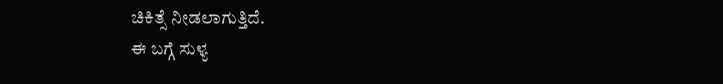ಚಿಕಿತ್ಸೆ ನೀಡಲಾಗುತ್ತಿದೆ.
ಈ ಬಗ್ಗೆ ಸುಳ್ಯ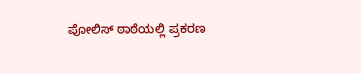ಪೋಲಿಸ್ ಠಾಠೆಯಲ್ಲಿ ಪ್ರಕರಣ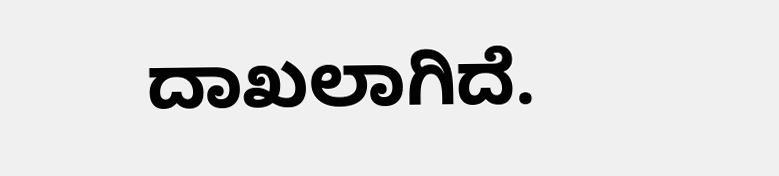ದಾಖಲಾಗಿದೆ.